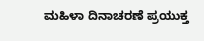ಮಹಿಳಾ ದಿನಾಚರಣೆ ಪ್ರಯುಕ್ತ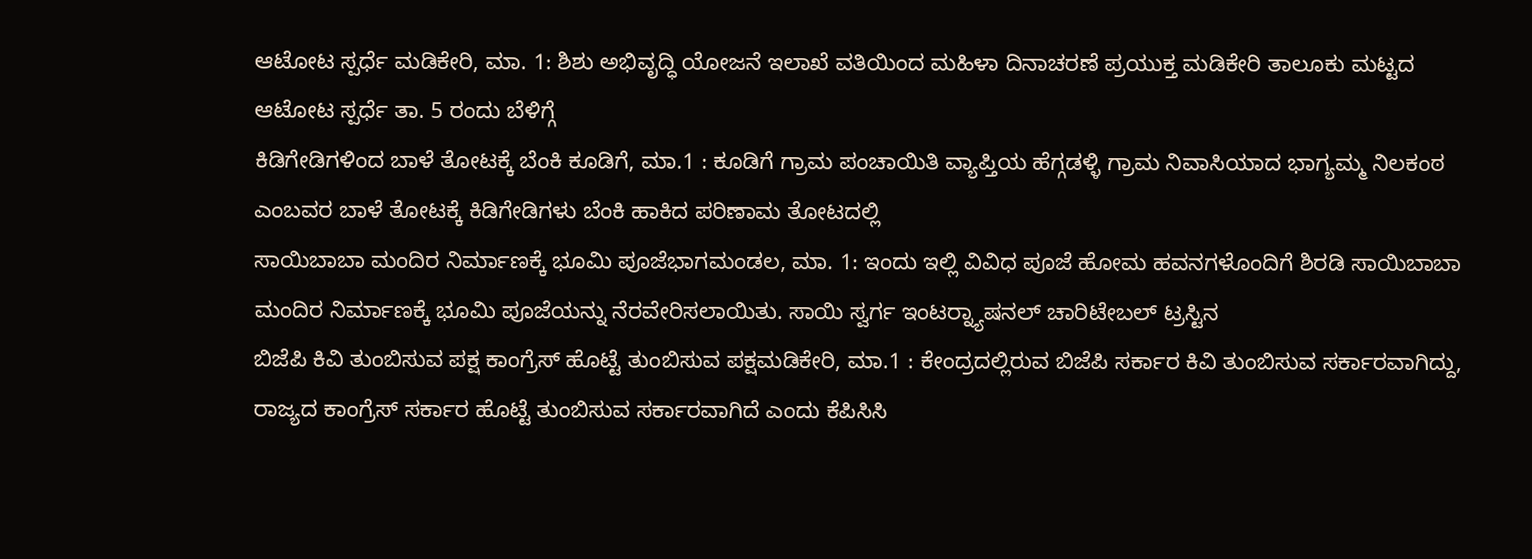ಆಟೋಟ ಸ್ಪರ್ಧೆ ಮಡಿಕೇರಿ, ಮಾ. 1: ಶಿಶು ಅಭಿವೃದ್ಧಿ ಯೋಜನೆ ಇಲಾಖೆ ವತಿಯಿಂದ ಮಹಿಳಾ ದಿನಾಚರಣೆ ಪ್ರಯುಕ್ತ ಮಡಿಕೇರಿ ತಾಲೂಕು ಮಟ್ಟದ ಆಟೋಟ ಸ್ಪರ್ಧೆ ತಾ. 5 ರಂದು ಬೆಳಿಗ್ಗೆ
ಕಿಡಿಗೇಡಿಗಳಿಂದ ಬಾಳೆ ತೋಟಕ್ಕೆ ಬೆಂಕಿ ಕೂಡಿಗೆ, ಮಾ.1 : ಕೂಡಿಗೆ ಗ್ರಾಮ ಪಂಚಾಯಿತಿ ವ್ಯಾಪ್ತಿಯ ಹೆಗ್ಗಡಳ್ಳಿ ಗ್ರಾಮ ನಿವಾಸಿಯಾದ ಭಾಗ್ಯಮ್ಮ ನಿಲಕಂಠ ಎಂಬವರ ಬಾಳೆ ತೋಟಕ್ಕೆ ಕಿಡಿಗೇಡಿಗಳು ಬೆಂಕಿ ಹಾಕಿದ ಪರಿಣಾಮ ತೋಟದಲ್ಲಿ
ಸಾಯಿಬಾಬಾ ಮಂದಿರ ನಿರ್ಮಾಣಕ್ಕೆ ಭೂಮಿ ಪೂಜೆಭಾಗಮಂಡಲ, ಮಾ. 1: ಇಂದು ಇಲ್ಲಿ ವಿವಿಧ ಪೂಜೆ ಹೋಮ ಹವನಗಳೊಂದಿಗೆ ಶಿರಡಿ ಸಾಯಿಬಾಬಾ ಮಂದಿರ ನಿರ್ಮಾಣಕ್ಕೆ ಭೂಮಿ ಪೂಜೆಯನ್ನು ನೆರವೇರಿಸಲಾಯಿತು. ಸಾಯಿ ಸ್ವರ್ಗ ಇಂಟರ್‍ನ್ಯಾಷನಲ್ ಚಾರಿಟೇಬಲ್ ಟ್ರಸ್ಟಿನ
ಬಿಜೆಪಿ ಕಿವಿ ತುಂಬಿಸುವ ಪಕ್ಷ ಕಾಂಗ್ರೆಸ್ ಹೊಟ್ಟೆ ತುಂಬಿಸುವ ಪಕ್ಷಮಡಿಕೇರಿ, ಮಾ.1 : ಕೇಂದ್ರದಲ್ಲಿರುವ ಬಿಜೆಪಿ ಸರ್ಕಾರ ಕಿವಿ ತುಂಬಿಸುವ ಸರ್ಕಾರವಾಗಿದ್ದು, ರಾಜ್ಯದ ಕಾಂಗ್ರೆಸ್ ಸರ್ಕಾರ ಹೊಟ್ಟೆ ತುಂಬಿಸುವ ಸರ್ಕಾರವಾಗಿದೆ ಎಂದು ಕೆಪಿಸಿಸಿ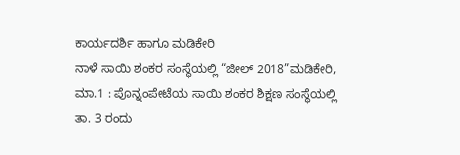ಕಾರ್ಯದರ್ಶಿ ಹಾಗೂ ಮಡಿಕೇರಿ
ನಾಳೆ ಸಾಯಿ ಶಂಕರ ಸಂಸ್ಥೆಯಲ್ಲಿ “ಜೀಲ್ 2018”ಮಡಿಕೇರಿ, ಮಾ.1 : ಪೊನ್ನಂಪೇಟೆಯ ಸಾಯಿ ಶಂಕರ ಶಿಕ್ಷಣ ಸಂಸ್ಥೆಯಲ್ಲಿ ತಾ. 3 ರಂದು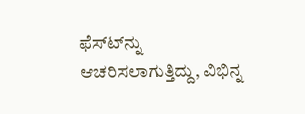ಫೆಸ್ಟ್‍ನ್ನು ಆಚರಿಸಲಾಗುತ್ತಿದ್ದು, ವಿಭಿನ್ನ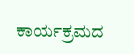ಕಾರ್ಯಕ್ರಮದ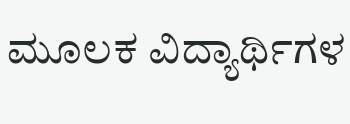ಮೂಲಕ ವಿದ್ಯಾರ್ಥಿಗಳ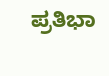ಪ್ರತಿಭಾ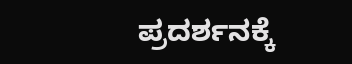ಪ್ರದರ್ಶನಕ್ಕೆ